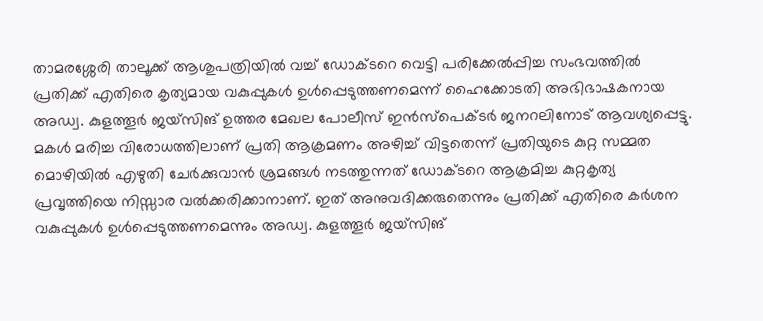താമരശ്ശേരി താലൂക്ക് ആശുപത്രിയിൽ വച്ച് ഡോക്ടറെ വെട്ടി പരിക്കേൽപ്പിച്ച സംഭവത്തിൽ പ്രതിക്ക് എതിരെ കൃത്യമായ വകുപ്പുകൾ ഉൾപ്പെടുത്തണമെന്ന് ഹൈക്കോടതി അഭിഭാഷകനായ അഡ്വ. കുളത്തൂർ ജയ്സിങ് ഉത്തര മേഖല പോലീസ് ഇൻസ്പെക്ടർ ജനറലിനോട് ആവശ്യപ്പെട്ടു. മകൾ മരിച്ച വിരോധത്തിലാണ് പ്രതി ആക്രമണം അഴിച്ച് വിട്ടതെന്ന് പ്രതിയുടെ കുറ്റ സമ്മത മൊഴിയിൽ എഴുതി ചേർക്കുവാൻ ശ്രമങ്ങൾ നടത്തുന്നത് ഡോക്ടറെ ആക്രമിച്ച കുറ്റകൃത്യ പ്രവൃത്തിയെ നിസ്സാര വൽക്കരിക്കാനാണ്. ഇത് അനുവദിക്കരുതെന്നും പ്രതിക്ക് എതിരെ കർശന വകുപ്പുകൾ ഉൾപ്പെടുത്തണമെന്നും അഡ്വ. കുളത്തൂർ ജയ്സിങ്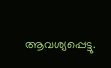ആവശ്യപ്പെട്ടു.